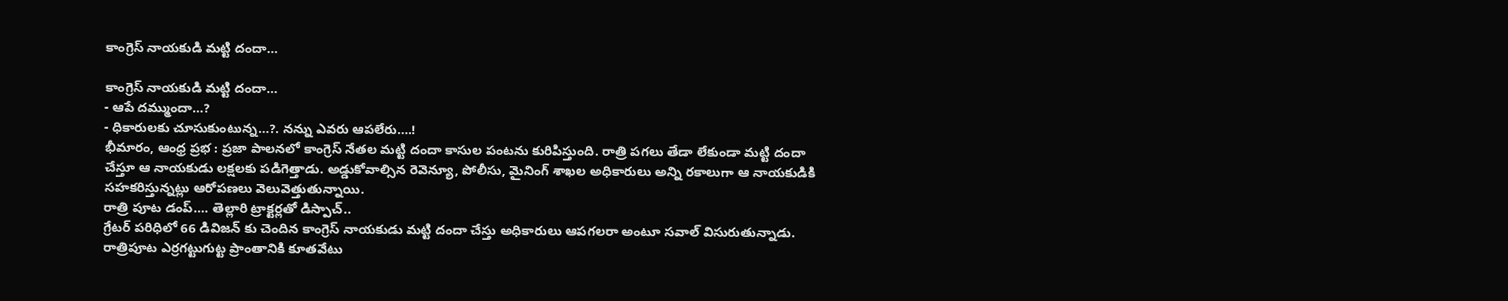కాంగ్రెస్ నాయకుడి మట్టి దందా…

కాంగ్రెస్ నాయకుడి మట్టి దందా…
- ఆపే దమ్ముందా…?
- ధికారులకు చూసుకుంటున్న…?. నన్ను ఎవరు ఆపలేరు….!
భీమారం, ఆంధ్ర ప్రభ : ప్రజా పాలనలో కాంగ్రెస్ నేతల మట్టి దందా కాసుల పంటను కురిపిస్తుంది. రాత్రి పగలు తేడా లేకుండా మట్టి దందా చేస్తూ ఆ నాయకుడు లక్షలకు పడిగెత్తాడు. అడ్డుకోవాల్సిన రెవెన్యూ, పోలీసు, మైనింగ్ శాఖల అధికారులు అన్ని రకాలుగా ఆ నాయకుడికి సహకరిస్తున్నట్లు ఆరోపణలు వెలువెత్తుతున్నాయి.
రాత్రి పూట డంప్…. తెల్లారి ట్రాక్టర్లతో డిస్పాచ్..
గ్రేటర్ పరిధిలో 66 డివిజన్ కు చెందిన కాంగ్రెస్ నాయకుడు మట్టి దందా చేస్తు అధికారులు ఆపగలరా అంటూ సవాల్ విసురుతున్నాడు. రాత్రిపూట ఎర్రగట్టుగుట్ట ప్రాంతానికి కూతవేటు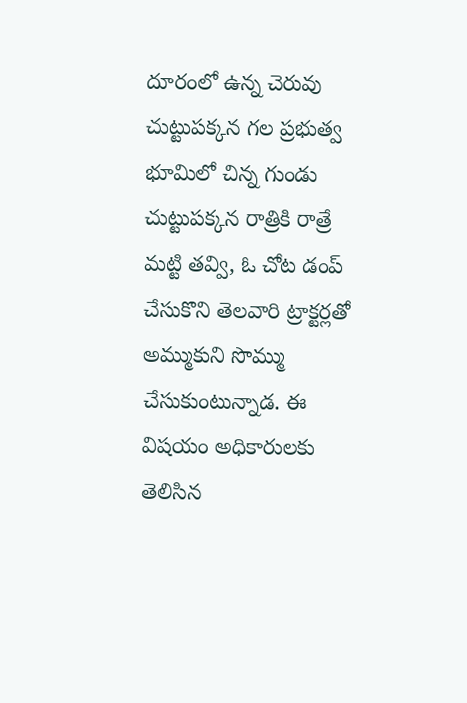దూరంలో ఉన్న చెరువు చుట్టుపక్కన గల ప్రభుత్వ భూమిలో చిన్న గుండు చుట్టుపక్కన రాత్రికి రాత్రే మట్టి తవ్వి, ఓ చోట డంప్ చేసుకొని తెలవారి ట్రాక్టర్లతో అమ్ముకుని సొమ్ము చేసుకుంటున్నాడ. ఈ విషయం అధికారులకు తెలిసిన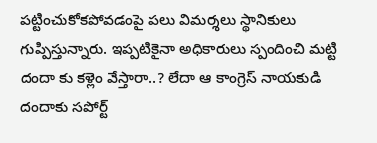పట్టించుకోకపోవడంపై పలు విమర్శలు స్థానికులు గుప్పిస్తున్నారు. ఇప్పటికైనా అధికారులు స్పందించి మట్టి దందా కు కళ్లెం వేస్తారా..? లేదా ఆ కాంగ్రెస్ నాయకుడి దందాకు సపోర్ట్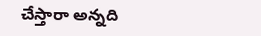చేస్తారా అన్నది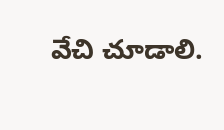వేచి చూడాలి.